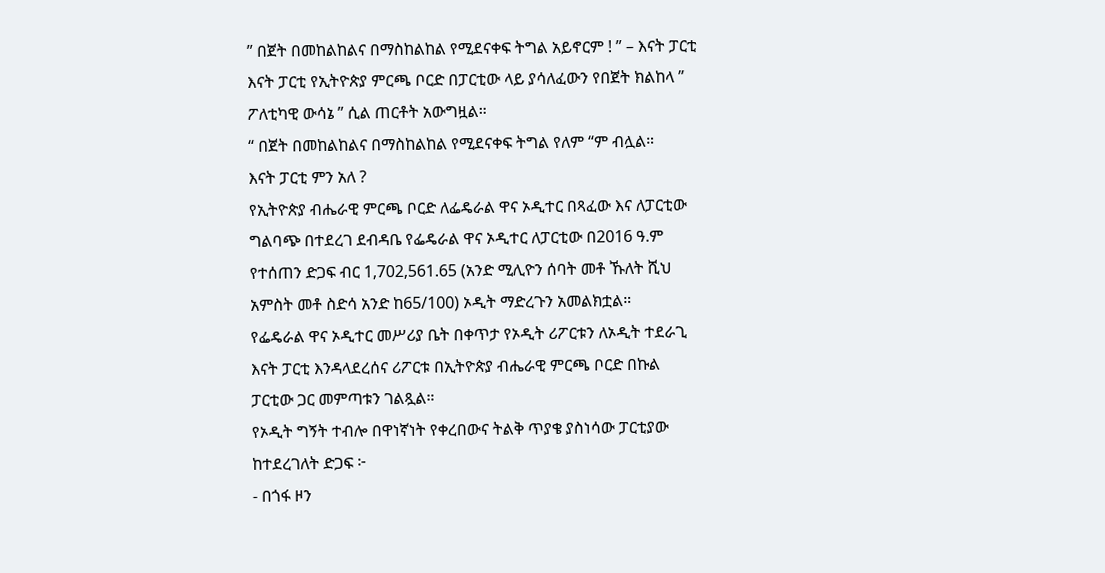” በጀት በመከልከልና በማስከልከል የሚደናቀፍ ትግል አይኖርም ! ” – እናት ፓርቲ
እናት ፓርቲ የኢትዮጵያ ምርጫ ቦርድ በፓርቲው ላይ ያሳለፈውን የበጀት ክልከላ ” ፖለቲካዊ ውሳኔ ” ሲል ጠርቶት አውግዟል።
“ በጀት በመከልከልና በማስከልከል የሚደናቀፍ ትግል የለም “ም ብሏል።
እናት ፓርቲ ምን አለ ?
የኢትዮጵያ ብሔራዊ ምርጫ ቦርድ ለፌዴራል ዋና ኦዲተር በጻፈው እና ለፓርቲው ግልባጭ በተደረገ ደብዳቤ የፌዴራል ዋና ኦዲተር ለፓርቲው በ2016 ዓ.ም የተሰጠን ድጋፍ ብር 1,702,561.65 (አንድ ሚሊዮን ሰባት መቶ ኹለት ሺህ አምስት መቶ ስድሳ አንድ ከ65/100) ኦዲት ማድረጉን አመልክቷል።
የፌዴራል ዋና ኦዲተር መሥሪያ ቤት በቀጥታ የኦዲት ሪፖርቱን ለኦዲት ተደራጊ እናት ፓርቲ እንዳላደረሰና ሪፖርቱ በኢትዮጵያ ብሔራዊ ምርጫ ቦርድ በኩል ፓርቲው ጋር መምጣቱን ገልጿል።
የኦዲት ግኝት ተብሎ በዋነኛነት የቀረበውና ትልቅ ጥያቄ ያስነሳው ፓርቲያው ከተደረገለት ድጋፍ ፦
- በጎፋ ዞን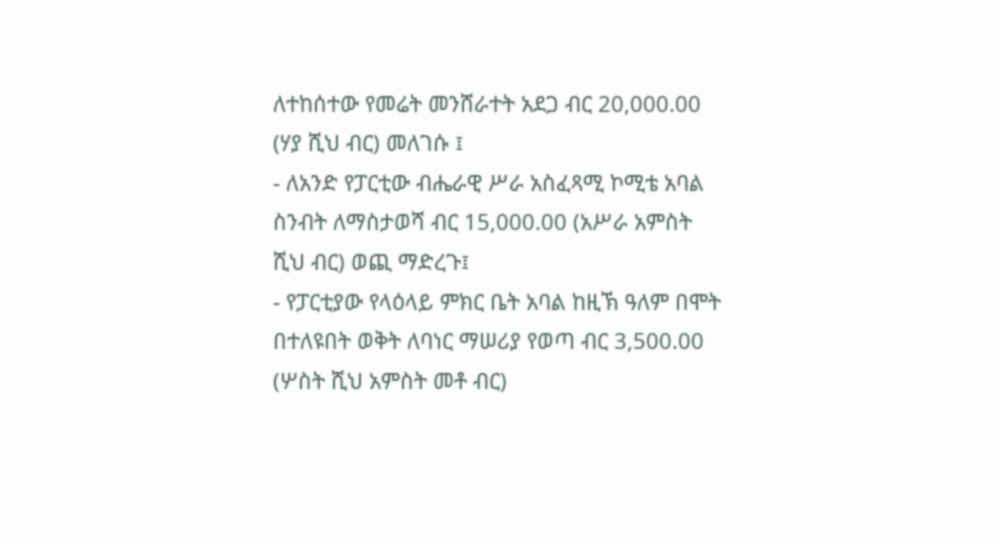ለተከሰተው የመሬት መንሸራተት አደጋ ብር 20,000.00 (ሃያ ሺህ ብር) መለገሱ ፤
- ለአንድ የፓርቲው ብሔራዊ ሥራ አስፈጻሚ ኮሚቴ አባል ስንብት ለማስታወሻ ብር 15,000.00 (አሥራ አምስት ሺህ ብር) ወጪ ማድረጉ፤
- የፓርቲያው የላዕላይ ምክር ቤት አባል ከዚኽ ዓለም በሞት በተለዩበት ወቅት ለባነር ማሠሪያ የወጣ ብር 3,500.00 (ሦስት ሺህ አምስት መቶ ብር)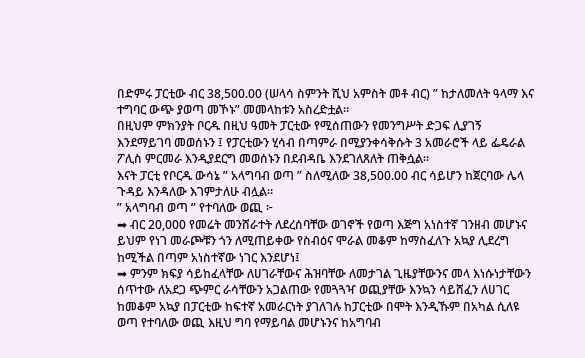በድምሩ ፓርቲው ብር 38,500.00 (ሠላሳ ስምንት ሺህ አምስት መቶ ብር) ” ከታለመለት ዓላማ እና ተግባር ውጭ ያወጣ መኾኑ” መመላከቱን አስረድቷል።
በዚህም ምክንያት ቦርዱ በዚህ ዓመት ፓርቲው የሚሰጠውን የመንግሥት ድጋፍ ሊያገኝ እንደማይገባ መወሰኑን ፤ የፓርቲውን ሂሳብ በጣምራ በሚያንቀሳቅሱት 3 አመራሮች ላይ ፌዴራል ፖሊስ ምርመራ እንዲያደርግ መወሰኑን በደብዳቤ እንደገለጸለት ጠቅሷል።
እናት ፓርቲ የቦርዱ ውሳኔ ” አላግባብ ወጣ ” ስለሚለው 38,500.00 ብር ሳይሆን ከጀርባው ሌላ ጉዳይ እንዳለው እገምታለሁ ብሏል።
” አላግባብ ወጣ ” የተባለው ወጪ ፦
➡ ብር 20,000 የመሬት መንሸራተት ለደረሰባቸው ወገኖች የወጣ እጅግ አነስተኛ ገንዘብ መሆኑና ይህም የነገ መራጮቹን ጎን ለሚጠይቀው የስብዕና ሞራል መቆም ከማስፈለጉ አኳያ ሊደረግ ከሚችል በጣም አነስተኛው ነገር እንደሆነ፤
➡ ምንም ክፍያ ሳይከፈላቸው ለሀገራቸውና ሕዝባቸው ለመታገል ጊዜያቸውንና መላ እነሱነታቸውን ሰጥተው ለአደጋ ጭምር ራሳቸውን አጋልጠው የመጓጓዣ ወጪያቸው እንኳን ሳይሸፈን ለሀገር ከመቆም አኳያ በፓርቲው ከፍተኛ አመራርነት ያገለገሉ ከፓርቲው በሞት እንዲኹም በአካል ሲለዩ ወጣ የተባለው ወጪ እዚህ ግባ የማይባል መሆኑንና ከአግባብ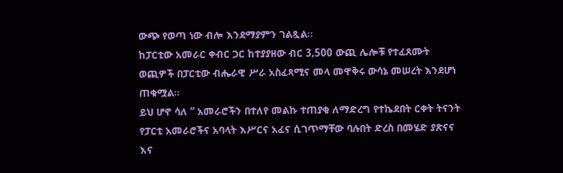ውጭ የወጣ ነው ብሎ እንደማያምን ገልጿል።
ከፓርቲው አመራር ቀብር ጋር ከተያያዘው ብር 3,500 ውጪ ሌሎቹ የተፈጸሙት ወጪዎች በፓርቲው ብሔራዊ ሥራ አስፈጻሚና መላ መዋቅሩ ውሳኔ መሠረት እንደሆነ ጠቁሟል።
ይህ ሆኖ ሳለ ” አመራሮችን በተለየ መልኩ ተጠያቂ ለማድረግ የተኬደበት ርቀት ትናንት የፓርቲ አመራሮችና አባላት እሥርና አፈና ሲገጥማቸው ባሉበት ድረስ በመሄድ ያጽናና እና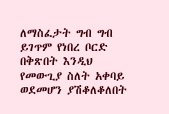ለማስፈታት ግብ ግብ ይገጥም የነበረ ቦርድ በቅጽበት እንዲህ የመውጊያ ስለት አቀባይ ወደመሆን ያሽቆለቆለበት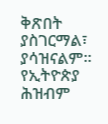ቅጽበት ያስገርማል፣ ያሳዝናልም። የኢትዮጵያ ሕዝብም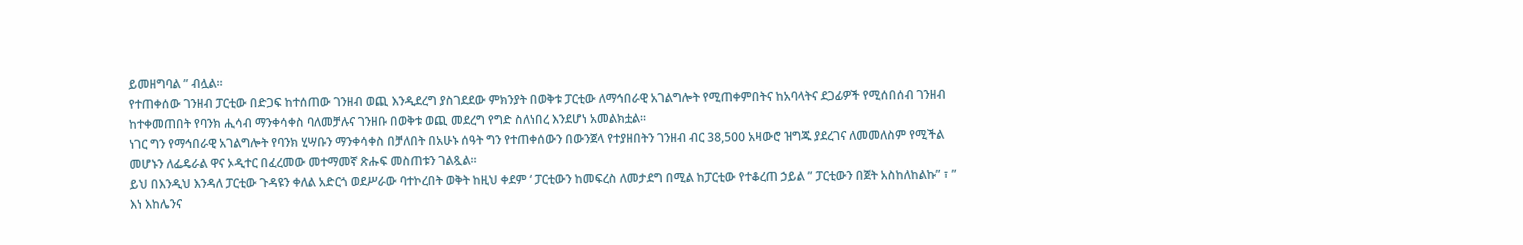ይመዘግባል ” ብሏል።
የተጠቀሰው ገንዘብ ፓርቲው በድጋፍ ከተሰጠው ገንዘብ ወጪ እንዲደረግ ያስገደደው ምክንያት በወቅቱ ፓርቲው ለማኅበራዊ አገልግሎት የሚጠቀምበትና ከአባላትና ደጋፊዎች የሚሰበሰብ ገንዘብ ከተቀመጠበት የባንክ ሒሳብ ማንቀሳቀስ ባለመቻሉና ገንዘቡ በወቅቱ ወጪ መደረግ የግድ ስለነበረ እንደሆነ አመልክቷል።
ነገር ግን የማኅበራዊ አገልግሎት የባንክ ሂሣቡን ማንቀሳቀስ በቻለበት በአሁኑ ሰዓት ግን የተጠቀሰውን በውንጀላ የተያዘበትን ገንዘብ ብር 38,500 አዛውሮ ዝግጁ ያደረገና ለመመለስም የሚችል መሆኑን ለፌዴራል ዋና ኦዲተር በፈረመው መተማመኛ ጽሑፍ መስጠቱን ገልጿል።
ይህ በእንዲህ እንዳለ ፓርቲው ጉዳዩን ቀለል አድርጎ ወደሥራው ባተኮረበት ወቅት ከዚህ ቀደም ‘ ፓርቲውን ከመፍረስ ለመታደግ በሚል ከፓርቲው የተቆረጠ ኃይል ” ፓርቲውን በጀት አስከለከልኩ” ፣ ” እነ እከሌንና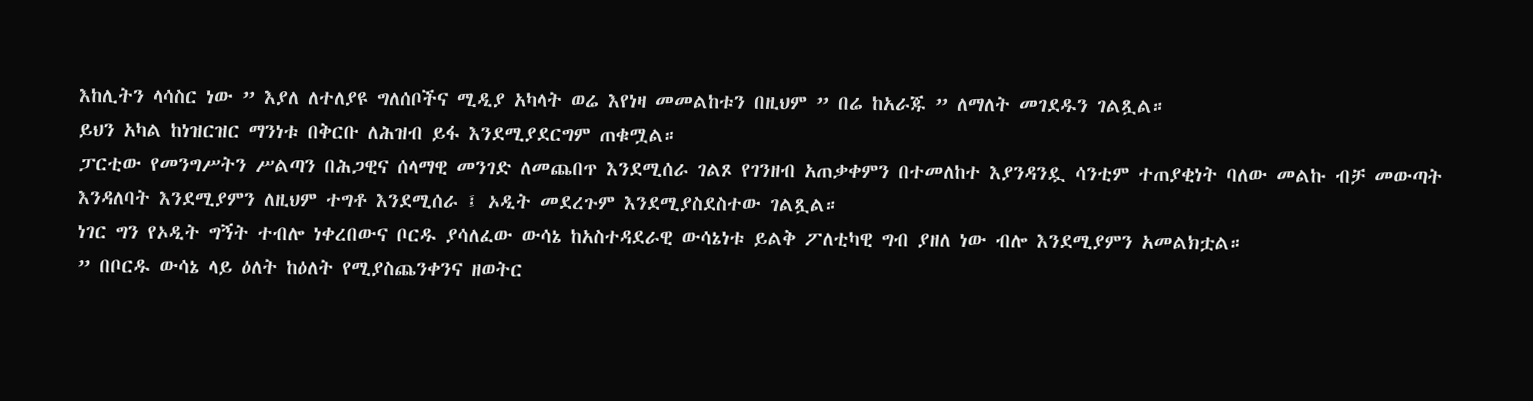እከሊትን ላሳስር ነው ” እያለ ለተለያዩ ግለሰቦችና ሚዲያ አካላት ወሬ እየነዛ መመልከቱን በዚህም ” በሬ ከአራጁ ” ለማለት መገደዱን ገልጿል።
ይህን አካል ከነዝርዝር ማንነቱ በቅርቡ ለሕዝብ ይፋ እንደሚያደርግም ጠቁሟል።
ፓርቲው የመንግሥትን ሥልጣን በሕጋዊና ሰላማዊ መንገድ ለመጨበጥ እንደሚሰራ ገልጾ የገንዘብ አጠቃቀምን በተመለከተ እያንዳንዷ ሳንቲም ተጠያቂነት ባለው መልኩ ብቻ መውጣት እንዳለባት እንደሚያምን ለዚህም ተግቶ እንደሚሰራ ፤ ኦዲት መደረጉም እንደሚያስደስተው ገልጿል።
ነገር ግን የኦዲት ግኝት ተብሎ ነቀረበውና ቦርዱ ያሳለፈው ውሳኔ ከአስተዳደራዊ ውሳኔነቱ ይልቅ ፖለቲካዊ ግብ ያዘለ ነው ብሎ እንደሚያምን አመልክቷል።
” በቦርዱ ውሳኔ ላይ ዕለት ከዕለት የሚያስጨንቀንና ዘወትር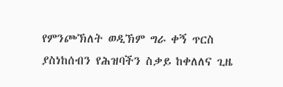የምንጮኽለት ወዲኽም ግራ ቀኝ ጥርስ ያስነከሰብን የሕዝባችን ስቃይ ከቀለለና ጊዜ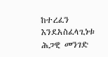ከተረፈን እንደአስፈላጊነቱ ሕጋዊ መንገድ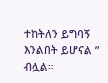ተከትለን ይግባኝ እንልበት ይሆናል ” ብሏል።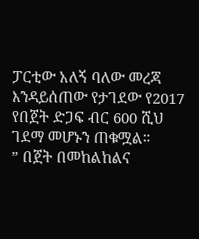ፓርቲው አለኝ ባለው መረጃ እንዳይሰጠው የታገደው የ2017 የበጀት ድጋፍ ብር 600 ሺህ ገደማ መሆኑን ጠቁሟል።
” በጀት በመከልከልና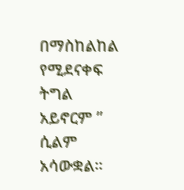በማስከልከል የሚደናቀፍ ትግል አይኖርም ” ሲልም አሳውቋል።